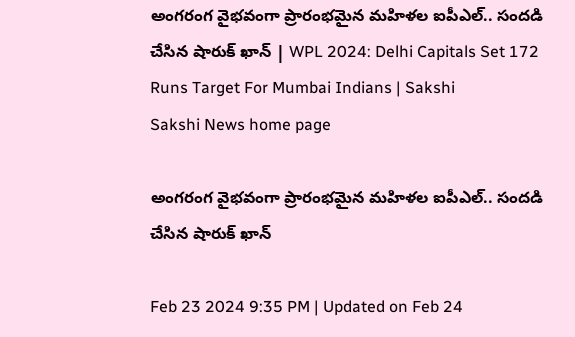అంగరంగ వైభవంగా ప్రారంభమైన మహిళల ఐపీఎల్‌.. సందడి చేసిన షారుక్‌ ఖాన్‌ | WPL 2024: Delhi Capitals Set 172 Runs Target For Mumbai Indians | Sakshi
Sakshi News home page

అంగరంగ వైభవంగా ప్రారంభమైన మహిళల ఐపీఎల్‌.. సందడి చేసిన షారుక్‌ ఖాన్‌

Feb 23 2024 9:35 PM | Updated on Feb 24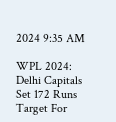2024 9:35 AM

WPL 2024: Delhi Capitals Set 172 Runs Target For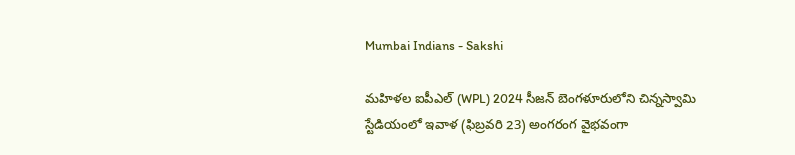Mumbai Indians - Sakshi

మహిళల ఐపీఎల్‌ (WPL) 2024 సీజన్‌ బెంగళూరులోని చిన్నస్వామి స్టేడియంలో ఇవాళ (ఫిబ్రవరి 23) అంగరంగ వైభవంగా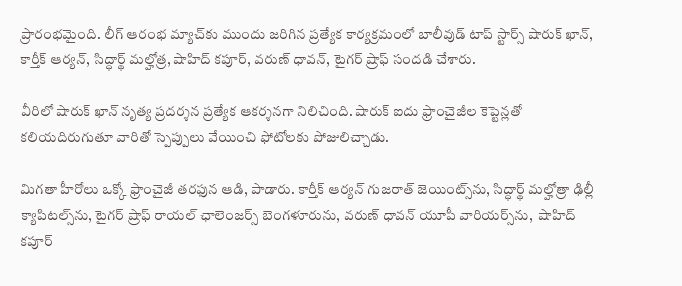ప్రారంభమైంది. లీగ్‌ ఆరంభ మ్యాచ్‌కు ముందు జరిగిన ప్రత్యేక కార్యక్రమంలో బాలీవుడ్‌ టాప్‌ స్టార్స్‌ షారుక్‌ ఖాన్‌, కార్తీక్‌ ఆర్యన్‌, సిద్ధార్థ్‌ మల్హోత్ర, షాహిద్‌ కపూర్‌, వరుణ్‌ ధావన్‌, టైగర్‌ ష్రాఫ్‌ సందడి చేశారు.

వీరిలో షారుక్‌ ఖాన్‌ నృత్య ప్రదర్శన ప్రత్యేక ఆకర్శనగా నిలిచింది. షారుక్‌ ఐదు ఫ్రాంచైజీల కెప్టెన్లతో కలియదిరుగుతూ వారితో స్పెప్పులు వేయించి ఫోటోలకు పోజులిచ్చాడు.

మిగతా హీరోలు ఒక్కో ఫ్రాంచైజీ తరఫున ఆడి, పాడారు. కార్తీక్‌ ఆర్యన్ గుజరాత్‌ జెయింట్స్‌ను, సిద్ధార్థ్‌ మల్హోత్రా ఢిల్లీ క్యాపిటల్స్‌ను, టైగర్‌ ష్రాఫ్‌ రాయల్‌ ఛాలెంజర్స్‌ బెంగళూరును, వరుణ్‌ ధావన్‌ యూపీ వారియర్స్‌ను,  షాహిద్‌ కపూర్‌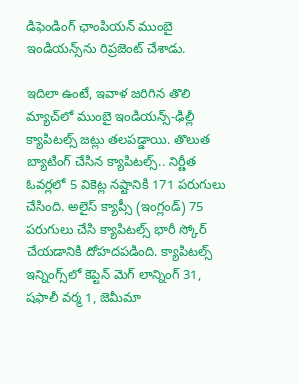డిఫెండింగ్‌ ఛాంపియన్‌ ముంబై ఇండియన్స్‌ను రిప్రజెంట్ చేశాడు.

ఇదిలా ఉంటే, ఇవాళ జరిగిన తొలి మ్యాచ్‌లో ముంబై ఇండియన్స్‌-ఢిల్లీ క్యాపిటల్స్‌ జట్లు తలపడ్డాయి. తొలుత బ్యాటింగ్‌ చేసిన క్యాపిటల్స్‌.. నిర్ణీత ఓవర్లలో 5 వికెట్ల నష్టానికి 171 పరుగులు చేసింది. అలైస్‌ క్యాప్సీ (ఇంగ్లండ్‌) 75 పరుగులు చేసి క్యాపిటల్స్‌ భారీ స్కోర్‌ చేయడానికి దోహదపడింది. క్యాపిటల్స్‌ ఇన్నింగ్స్‌లో కెప్టెన్‌ మెగ్‌ లాన్నింగ్‌ 31, షఫాలీ వర్మ 1, జెమీమా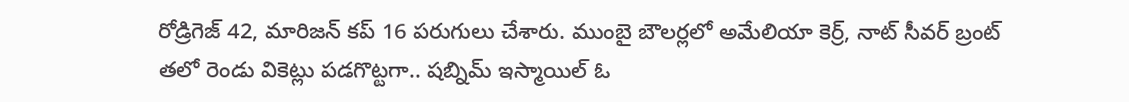రోడ్రిగెజ్‌ 42, మారిజన్‌ కప్‌ 16 పరుగులు చేశారు. ముంబై బౌలర్లలో అమేలియా కెర్ర్‌, నాట్‌ సీవర్‌ బ్రంట్‌ తలో రెండు వికెట్లు పడగొట్టగా.. షబ్నిమ్‌ ఇస్మాయిల్‌ ఓ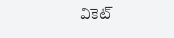వికెట్‌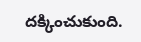దక్కించుకుంది.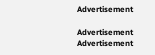Advertisement

Advertisement
Advertisement